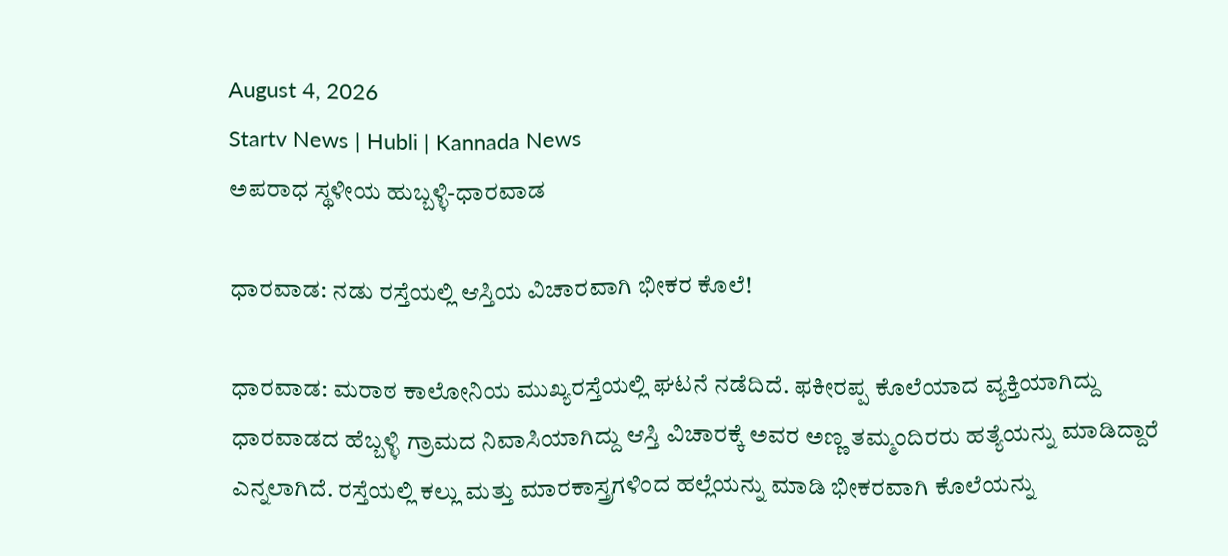August 4, 2026
Startv News | Hubli | Kannada News
ಅಪರಾಧ ಸ್ಥಳೀಯ ಹುಬ್ಬಳ್ಳಿ-ಧಾರವಾಡ

ಧಾರವಾಡ: ನಡು ರಸ್ತೆಯಲ್ಲಿ ಆಸ್ತಿಯ ವಿಚಾರವಾಗಿ ಭೀಕರ ಕೊಲೆ!

ಧಾರವಾಡ: ಮರಾಠ ಕಾಲೋನಿಯ ಮುಖ್ಯರಸ್ತೆಯಲ್ಲಿ ಘಟನೆ ನಡೆದಿದೆ. ಫಕೀರಪ್ಪ ಕೊಲೆಯಾದ ವ್ಯಕ್ತಿಯಾಗಿದ್ದು ಧಾರವಾಡದ ಹೆಬ್ಬಳ್ಳಿ ಗ್ರಾಮದ ನಿವಾಸಿಯಾಗಿದ್ದು ಆಸ್ತಿ ವಿಚಾರಕ್ಕೆ ಅವರ ಅಣ್ಣ ತಮ್ಮಂದಿರರು ಹತ್ಯೆಯನ್ನು ಮಾಡಿದ್ದಾರೆ ಎನ್ನಲಾಗಿದೆ. ರಸ್ತೆಯಲ್ಲಿ ಕಲ್ಲು ಮತ್ತು ಮಾರಕಾಸ್ತ್ರಗಳಿಂದ ಹಲ್ಲೆಯನ್ನು ಮಾಡಿ ಭೀಕರವಾಗಿ ಕೊಲೆಯನ್ನು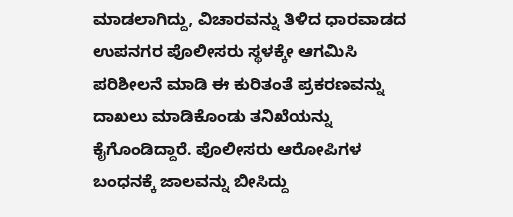ಮಾಡಲಾಗಿದ್ದು, ವಿಚಾರವನ್ನು ತಿಳಿದ ಧಾರವಾಡದ ಉಪನಗರ ಪೊಲೀಸರು ಸ್ಥಳಕ್ಕೇ ಆಗಮಿಸಿ ಪರಿಶೀಲನೆ ಮಾಡಿ ಈ ಕುರಿತಂತೆ ಪ್ರಕರಣವನ್ನು ದಾಖಲು ಮಾಡಿಕೊಂಡು ತನಿಖೆಯನ್ನು ಕೈಗೊಂಡಿದ್ದಾರೆ. ಪೊಲೀಸರು ಆರೋಪಿಗಳ ಬಂಧನಕ್ಕೆ ಜಾಲವನ್ನು ಬೀಸಿದ್ದು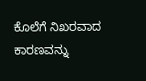ಕೊಲೆಗೆ ನಿಖರವಾದ ಕಾರಣವನ್ನು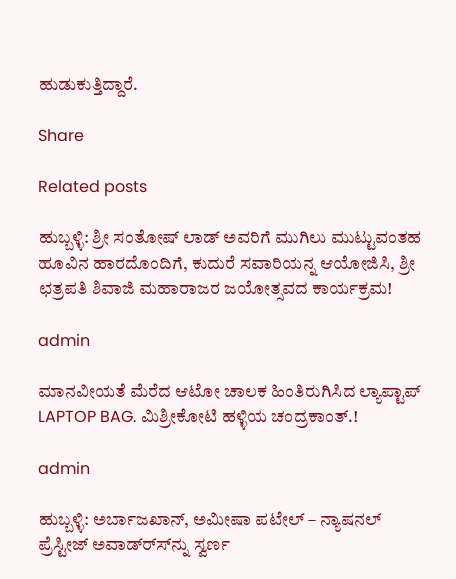ಹುಡುಕುತ್ತಿದ್ದಾರೆ.

Share

Related posts

ಹುಬ್ಬಳ್ಳಿ: ಶ್ರೀ ಸಂತೋಷ್ ಲಾಡ್ ಅವರಿಗೆ ಮುಗಿಲು ಮುಟ್ಟುವಂತಹ ಹೂವಿನ ಹಾರದೊಂದಿಗೆ, ಕುದುರೆ ಸವಾರಿಯನ್ನ ಆಯೋಜಿಸಿ, ಶ್ರೀ ಛತ್ರಪತಿ ಶಿವಾಜಿ ಮಹಾರಾಜರ ಜಯೋತ್ಸವದ ಕಾರ್ಯಕ್ರಮ!

admin

ಮಾನವೀಯತೆ ಮೆರೆದ ಆಟೋ ಚಾಲಕ ಹಿಂತಿರುಗಿಸಿದ ಲ್ಯಾಪ್ಟಾಪ್ LAPTOP BAG. ಮಿಶ್ರೀಕೋಟಿ ಹಳ್ಳಿಯ ಚಂದ್ರಕಾಂತ್.!

admin

ಹುಬ್ಬಳ್ಳಿ: ಅರ್ಬಾಜಖಾನ್, ಅಮೀಷಾ ಪಟೇಲ್ – ನ್ಯಾಷನಲ್ ಪ್ರೆಸ್ಟೀಜ್ ಅವಾಡ್ರ್ಸ್‍ನ್ನು ಸ್ವರ್ಣ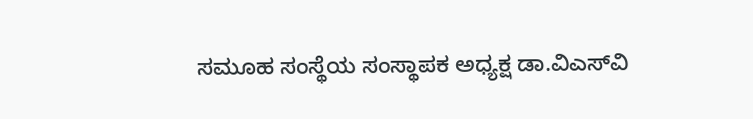ಸಮೂಹ ಸಂಸ್ಥೆಯ ಸಂಸ್ಥಾಪಕ ಅಧ್ಯಕ್ಷ ಡಾ.ವಿಎಸ್‍ವಿ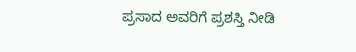ಪ್ರಸಾದ ಅವರಿಗೆ ಪ್ರಶಸ್ತಿ ನೀಡಿ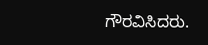ಗೌರವಿಸಿದರು.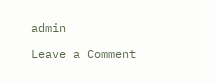admin

Leave a Comment